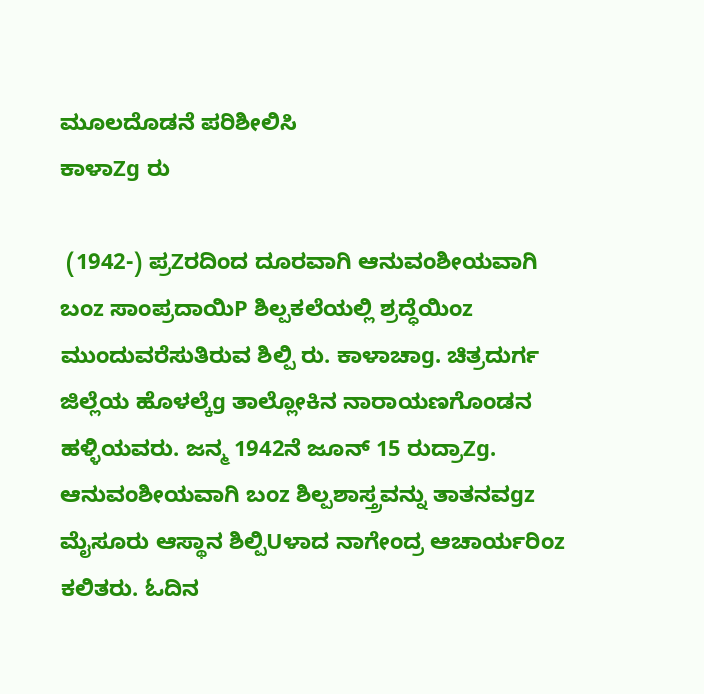ಮೂಲದೊಡನೆ ಪರಿಶೀಲಿಸಿ
ಕಾಳಾZg ರು

 (1942-) ಪ್ರZರದಿಂದ ದೂರವಾಗಿ ಆನುವಂಶೀಯವಾಗಿ ಬಂz ಸಾಂಪ್ರದಾಯಿP ಶಿಲ್ಪಕಲೆಯಲ್ಲಿ ಶ್ರದ್ಧೆಯಿಂz ಮುಂದುವರೆಸುತಿರುವ ಶಿಲ್ಪಿ ರು. ಕಾಳಾಚಾg. ಚಿತ್ರದುರ್ಗ ಜಿಲ್ಲೆಯ ಹೊಳಲ್ಕೆg ತಾಲ್ಲೋಕಿನ ನಾರಾಯಣಗೊಂಡನ ಹಳ್ಳಿಯವರು. ಜನ್ಮ 1942ನೆ ಜೂನ್ 15 ರುದ್ರಾZg. ಆನುವಂಶೀಯವಾಗಿ ಬಂz ಶಿಲ್ಪಶಾಸ್ತ್ರವನ್ನು ತಾತನವgz ಮೈಸೂರು ಆಸ್ಥಾನ ಶಿಲ್ಪಿUಳಾದ ನಾಗೇಂದ್ರ ಆಚಾರ್ಯರಿಂz ಕಲಿತರು. ಓದಿನ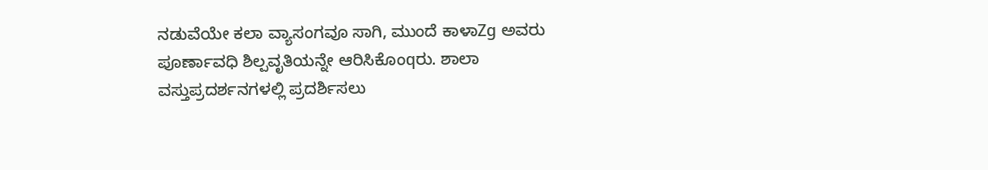ನಡುವೆಯೇ ಕಲಾ ವ್ಯಾಸಂಗವೂ ಸಾಗಿ, ಮುಂದೆ ಕಾಳಾZg ಅವರು ಪೂರ್ಣಾವಧಿ ಶಿಲ್ಪವೃತಿಯನ್ನೇ ಆರಿಸಿಕೊಂqರು. ಶಾಲಾ ವಸ್ತುಪ್ರದರ್ಶನಗಳಲ್ಲಿ ಪ್ರದರ್ಶಿಸಲು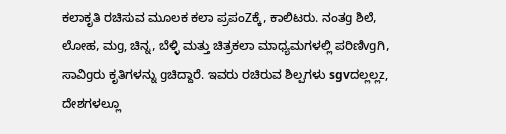ಕಲಾಕೃತಿ ರಚಿಸುವ ಮೂಲಕ ಕಲಾ ಪ್ರಪಂZಕ್ಕೆ, ಕಾಲಿಟರು. ನಂತg ಶಿಲೆ, ಲೋಹ, ಮg, ಚಿನ್ನ, ಬೆಳ್ಳಿ ಮತ್ತು ಚಿತ್ರಕಲಾ ಮಾಧ್ಯಮಗಳಲ್ಲಿ ಪರಿಣಿvgಗಿ, ಸಾವಿgರು ಕೃತಿಗಳನ್ನು gಚಿದ್ದಾರೆ. ಇವರು ರಚಿರುವ ಶಿಲ್ಪಗಳು sgvದಲ್ಲಲ್ಲz, ದೇಶಗಳಲ್ಲೂ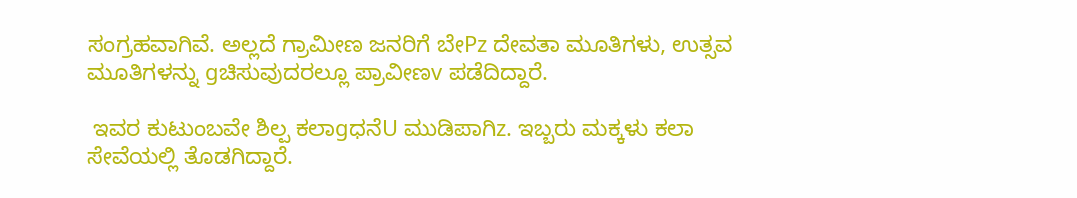ಸಂಗ್ರಹವಾಗಿವೆ. ಅಲ್ಲದೆ ಗ್ರಾಮೀಣ ಜನರಿಗೆ ಬೇPz ದೇವತಾ ಮೂತಿಗಳು, ಉತ್ಸವ ಮೂತಿಗಳನ್ನು gಚಿಸುವುದರಲ್ಲೂ ಪ್ರಾವೀಣv ಪಡೆದಿದ್ದಾರೆ.

 ಇವರ ಕುಟುಂಬವೇ ಶಿಲ್ಪ ಕಲಾgಧನೆU ಮುಡಿಪಾಗಿz. ಇಬ್ಬರು ಮಕ್ಕಳು ಕಲಾ ಸೇವೆಯಲ್ಲಿ ತೊಡಗಿದ್ದಾರೆ.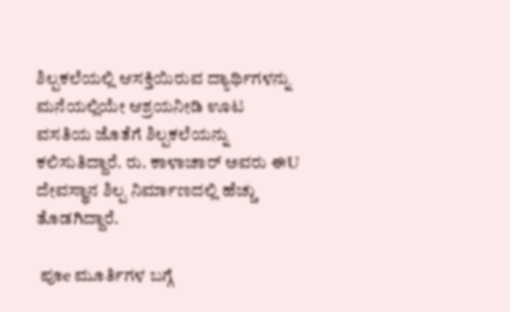ಶಿಲ್ಪಕಲೆಯಲ್ಲಿ ಆಸಕ್ತಿಯಿರುವ ದ್ಯಾರ್ಥಿಗಳನ್ನು ಮನೆಯಲ್ಲಿಯೇ ಆಶ್ರಯನೀಡಿ ಊಟ ವಸತಿಯ ಜೊತೆಗೆ ಶಿಲ್ಪಕಲೆಯನ್ನು ಕಲಿಸುತಿದ್ದಾರೆ. ರು. ಕಾಳಾಚಾರ್ ಅವರು ಈU ದೇವಸ್ಥಾನ ಶಿಲ್ಪ ನಿರ್ಮಾಣದಲ್ಲಿ ಹೆಚ್ಚು ತೊಡಗಿದ್ದಾರೆ.

 ಪೂe ಮೂರ್ತಿಗಳ ಬಗ್ಗೆ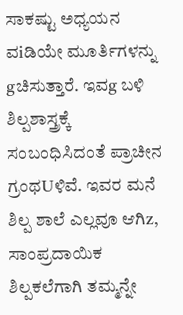ಸಾಕಷ್ಟು ಅಧ್ಯಯನ ವiಡಿಯೇ ಮೂರ್ತಿಗಳನ್ನು gಚಿಸುತ್ತಾರೆ. ಇವg ಬಳಿ ಶಿಲ್ಪಶಾಸ್ತ್ರಕ್ಕೆ ಸಂಬಂಧಿಸಿದಂತೆ ಪ್ರಾಚೀನ ಗ್ರಂಥUಳಿವೆ. ಇವರ ಮನೆ ಶಿಲ್ಪ ಶಾಲೆ ಎಲ್ಲವೂ ಆಗಿz, ಸಾಂಪ್ರದಾಯಿಕ ಶಿಲ್ಪಕಲೆಗಾಗಿ ತಮ್ಮನ್ನೇ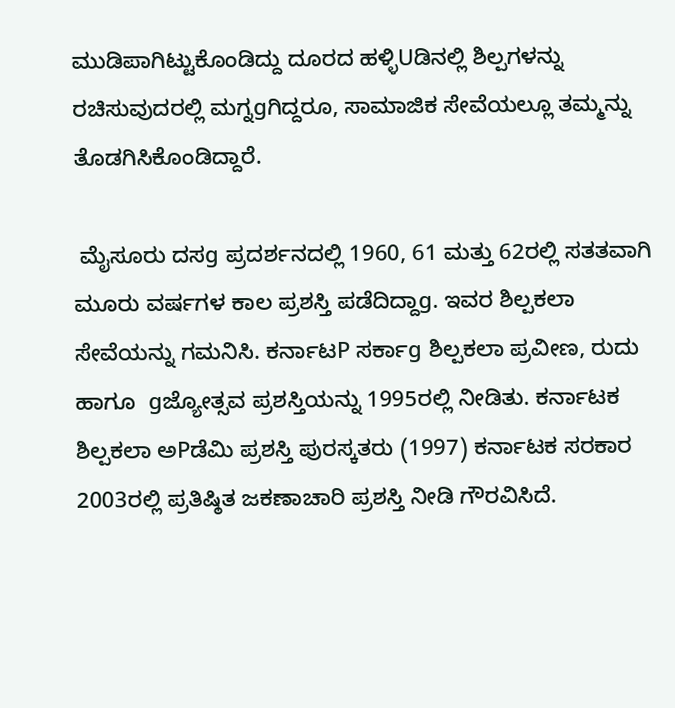ಮುಡಿಪಾಗಿಟ್ಟುಕೊಂಡಿದ್ದು ದೂರದ ಹಳ್ಳಿUಡಿನಲ್ಲಿ ಶಿಲ್ಪಗಳನ್ನು ರಚಿಸುವುದರಲ್ಲಿ ಮಗ್ನgಗಿದ್ದರೂ, ಸಾಮಾಜಿಕ ಸೇವೆಯಲ್ಲೂ ತಮ್ಮನ್ನು ತೊಡಗಿಸಿಕೊಂಡಿದ್ದಾರೆ.

 ಮೈಸೂರು ದಸg ಪ್ರದರ್ಶನದಲ್ಲಿ 1960, 61 ಮತ್ತು 62ರಲ್ಲಿ ಸತತವಾಗಿ ಮೂರು ವರ್ಷಗಳ ಕಾಲ ಪ್ರಶಸ್ತಿ ಪಡೆದಿದ್ದಾg. ಇವರ ಶಿಲ್ಪಕಲಾ ಸೇವೆಯನ್ನು ಗಮನಿಸಿ. ಕರ್ನಾಟP ಸರ್ಕಾg ಶಿಲ್ಪಕಲಾ ಪ್ರವೀಣ, ರುದು ಹಾಗೂ  gಜ್ಯೋತ್ಸವ ಪ್ರಶಸ್ತಿಯನ್ನು 1995ರಲ್ಲಿ ನೀಡಿತು. ಕರ್ನಾಟಕ ಶಿಲ್ಪಕಲಾ ಅPಡೆಮಿ ಪ್ರಶಸ್ತಿ ಪುರಸ್ಕತರು (1997) ಕರ್ನಾಟಕ ಸರಕಾರ 2003ರಲ್ಲಿ ಪ್ರತಿಷ್ಠಿತ ಜಕಣಾಚಾರಿ ಪ್ರಶಸ್ತಿ ನೀಡಿ ಗೌರವಿಸಿದೆ.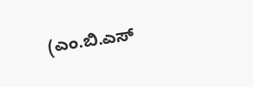(ಎಂ.ಬಿ.ಎಸ್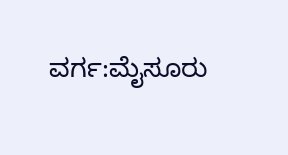ವರ್ಗ:ಮೈಸೂರು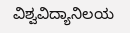ವಿಶ್ವವಿದ್ಯಾನಿಲಯ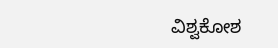ವಿಶ್ವಕೋಶ